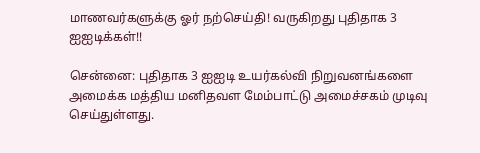மாணவர்களுக்கு ஓர் நற்செய்தி! வருகிறது புதிதாக 3 ஐஐடிக்கள்!!

சென்னை: புதிதாக 3 ஐஐடி உயர்கல்வி நிறுவனங்களை அமைக்க மத்திய மனிதவள மேம்பாட்டு அமைச்சகம் முடிவு செய்துள்ளது.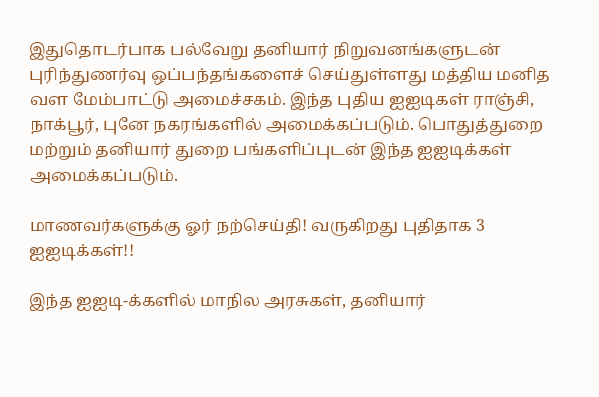இதுதொடர்பாக பல்வேறு தனியார் நிறுவனங்களுடன் புரிந்துணர்வு ஒப்பந்தங்களைச் செய்துள்ளது மத்திய மனித வள மேம்பாட்டு அமைச்சகம். இந்த புதிய ஐஐடிகள் ராஞ்சி, நாக்பூர், புனே நகரங்களில் அமைக்கப்படும். பொதுத்துறை மற்றும் தனியார் துறை பங்களிப்புடன் இந்த ஐஐடிக்கள் அமைக்கப்படும்.

மாணவர்களுக்கு ஓர் நற்செய்தி! வருகிறது புதிதாக 3 ஐஐடிக்கள்!!

இந்த ஐஐடி-க்களில் மாநில அரசுகள், தனியார்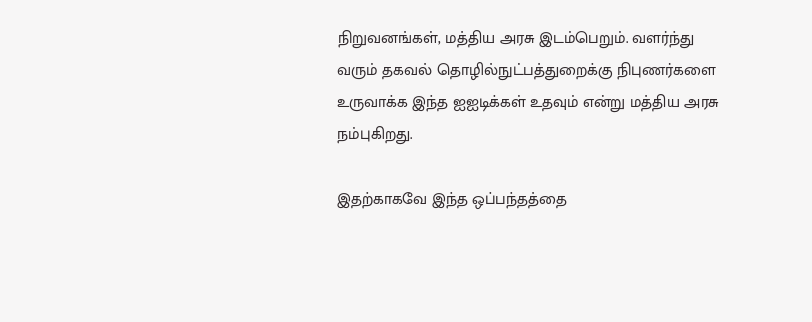நிறுவனங்கள், மத்திய அரசு இடம்பெறும். வளர்ந்து வரும் தகவல் தொழில்நுட்பத்துறைக்கு நிபுணர்களை உருவாக்க இந்த ஐஐடிக்கள் உதவும் என்று மத்திய அரசு நம்புகிறது.

இதற்காகவே இந்த ஒப்பந்தத்தை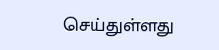செய்துள்ளது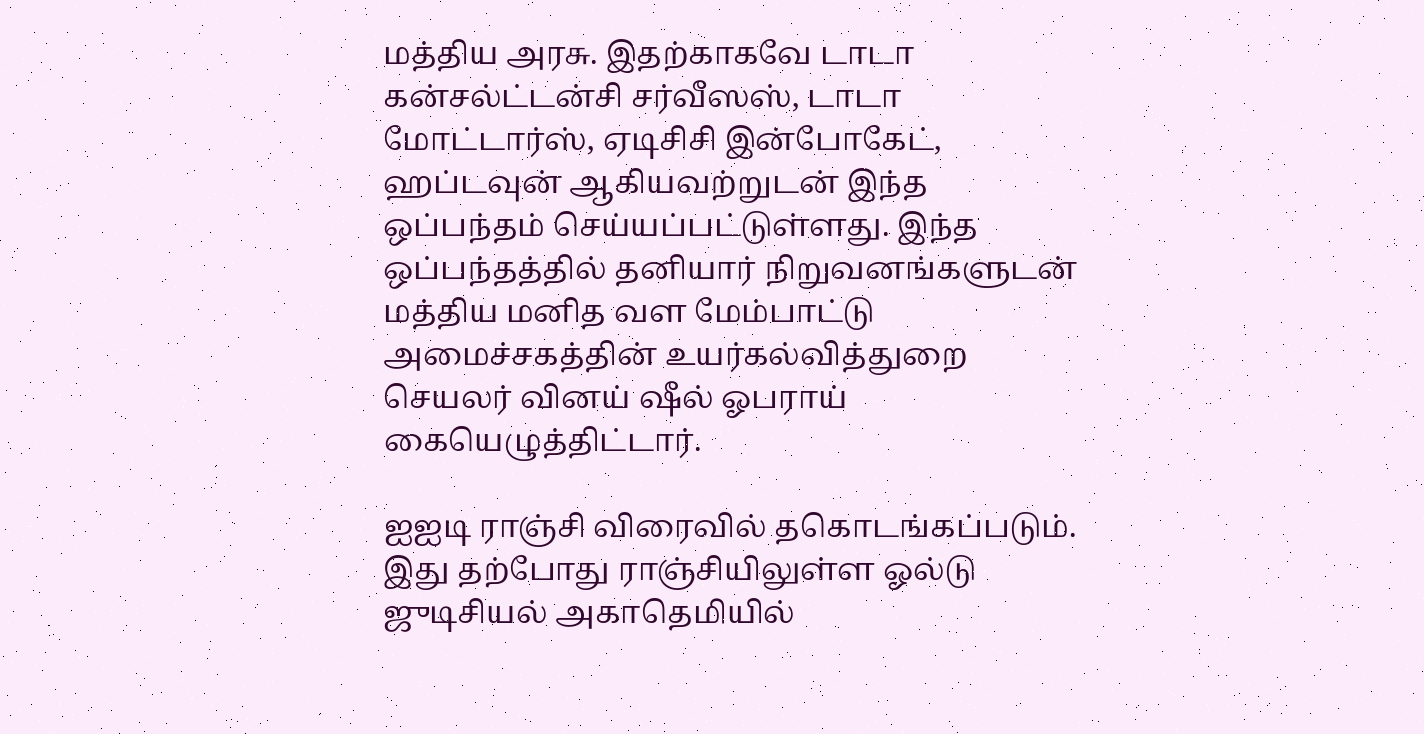மத்திய அரசு. இதற்காகவே டாடா கன்சல்ட்டன்சி சர்வீஸஸ், டாடா மோட்டார்ஸ், ஏடிசிசி இன்போகேட், ஹப்டவுன் ஆகியவற்றுடன் இந்த ஒப்பந்தம் செய்யப்பட்டுள்ளது. இந்த ஒப்பந்தத்தில் தனியார் நிறுவனங்களுடன் மத்திய மனித வள மேம்பாட்டு அமைச்சகத்தின் உயர்கல்வித்துறை செயலர் வினய் ஷீல் ஓபராய் கையெழுத்திட்டார்.

ஐஐடி ராஞ்சி விரைவில் தகொடங்கப்படும். இது தற்போது ராஞ்சியிலுள்ள ஓல்டு ஜுடிசியல் அகாதெமியில்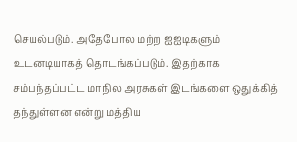செயல்படும். அதேபோல மற்ற ஐஐடிகளும் உடனடியாகத் தொடங்கப்படும். இதற்காக சம்பந்தப்பட்ட மாநில அரசுகள் இடங்களை ஒதுக்கித் தந்துள்ளன என்று மத்திய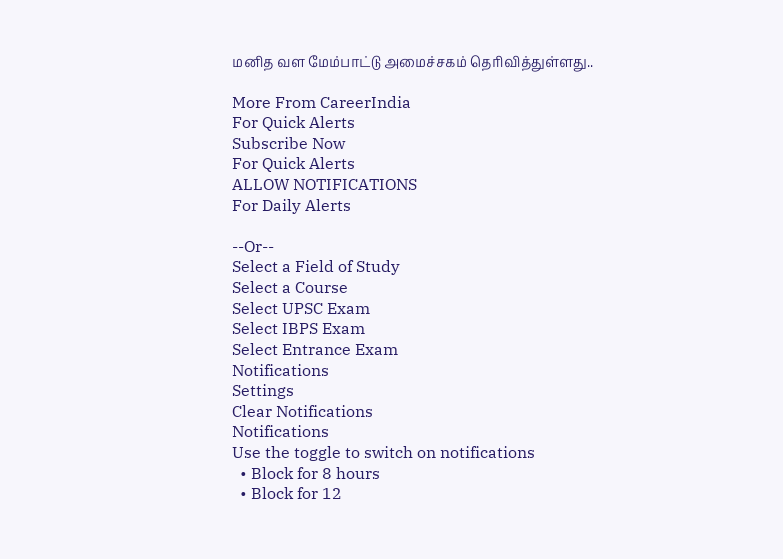மனித வள மேம்பாட்டு அமைச்சகம் தெரிவித்துள்ளது..

More From CareerIndia
For Quick Alerts
Subscribe Now
For Quick Alerts
ALLOW NOTIFICATIONS
For Daily Alerts

--Or--
Select a Field of Study
Select a Course
Select UPSC Exam
Select IBPS Exam
Select Entrance Exam
Notifications
Settings
Clear Notifications
Notifications
Use the toggle to switch on notifications
  • Block for 8 hours
  • Block for 12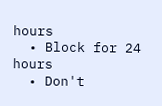hours
  • Block for 24 hours
  • Don't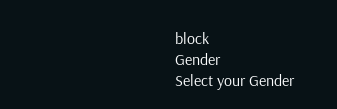block
Gender
Select your Gender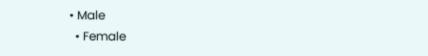• Male
  • Female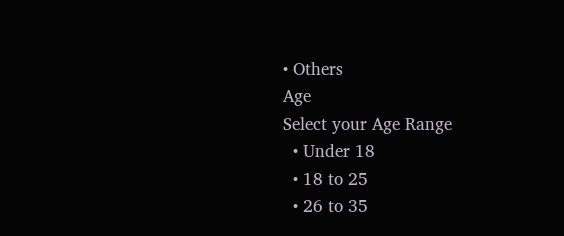• Others
Age
Select your Age Range
  • Under 18
  • 18 to 25
  • 26 to 35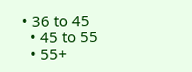• 36 to 45
  • 45 to 55
  • 55+